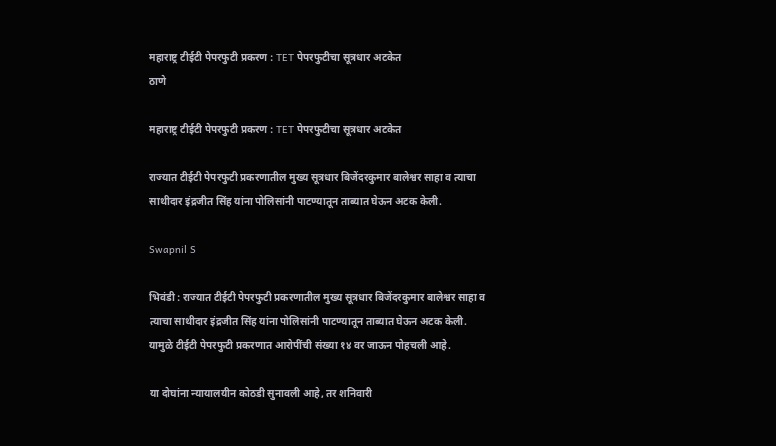महाराष्ट्र टीईटी पेपरफुटी प्रकरण : TET पेपरफुटीचा सूत्रधार अटकेत
ठाणे

महाराष्ट्र टीईटी पेपरफुटी प्रकरण : TET पेपरफुटीचा सूत्रधार अटकेत

राज्यात टीईटी पेपरफुटी प्रकरणातील मुख्य सूत्रधार बिजेंदरकुमार बालेश्वर साहा व त्याचा साथीदार इंद्रजीत सिंह यांना पोलिसांनी पाटण्यातून ताब्यात घेऊन अटक केली.

Swapnil S

भिवंडी : राज्यात टीईटी पेपरफुटी प्रकरणातील मुख्य सूत्रधार बिजेंदरकुमार बालेश्वर साहा व त्याचा साथीदार इंद्रजीत सिंह यांना पोलिसांनी पाटण्यातून ताब्यात घेऊन अटक केली. यामुळे टीईटी पेपरफुटी प्रकरणात आरोपींची संख्या १४ वर जाऊन पोहचली आहे.

या दोघांना न्यायालयीन कोठडी सुनावली आहे, तर शनिवारी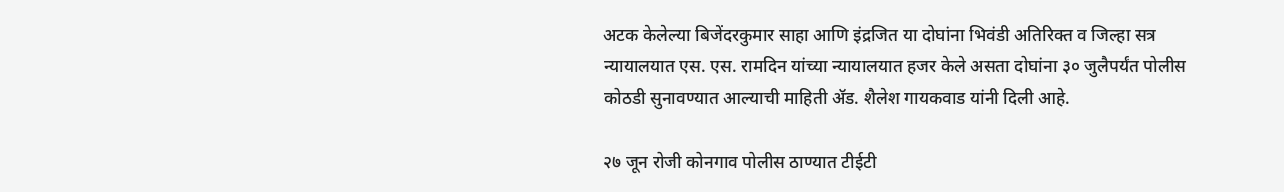अटक केलेल्या बिजेंदरकुमार साहा आणि इंद्रजित या दोघांना भिवंडी अतिरिक्त व जिल्हा सत्र न्यायालयात एस. एस. रामदिन यांच्या न्यायालयात हजर केले असता दोघांना ३० जुलैपर्यंत पोलीस कोठडी सुनावण्यात आल्याची माहिती ॲड. शैलेश गायकवाड यांनी दिली आहे.

२७ जून रोजी कोनगाव पोलीस ठाण्यात टीईटी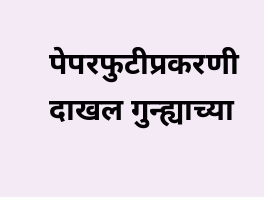पेपरफुटीप्रकरणी दाखल गुन्ह्याच्या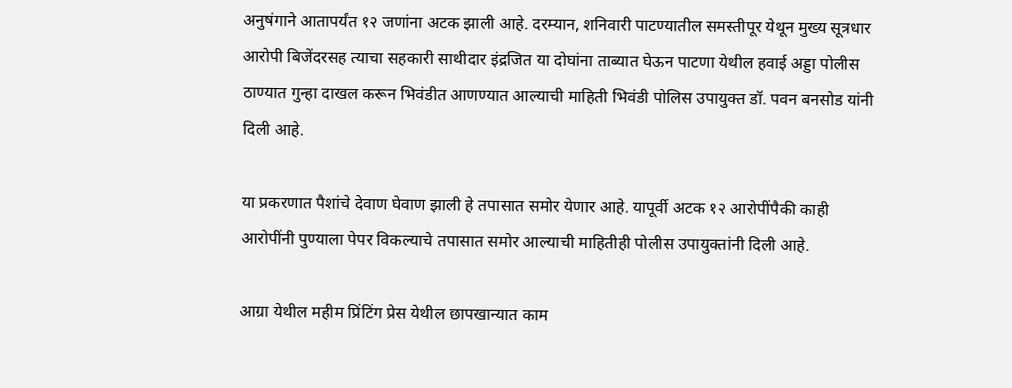अनुषंगाने आतापर्यंत १२ जणांना अटक झाली आहे. दरम्यान, शनिवारी पाटण्यातील समस्तीपूर येथून मुख्य सूत्रधार आरोपी बिजेंदरसह त्याचा सहकारी साथीदार इंद्रजित या दोघांना ताब्यात घेऊन पाटणा येथील हवाई अड्डा पोलीस ठाण्यात गुन्हा दाखल करून भिवंडीत आणण्यात आल्याची माहिती भिवंडी पोलिस उपायुक्त डॉ. पवन बनसोड यांनी दिली आहे.

या प्रकरणात पैशांचे देवाण घेवाण झाली हे तपासात समोर येणार आहे. यापूर्वी अटक १२ आरोपींपैकी काही आरोपींनी पुण्याला पेपर विकल्याचे तपासात समोर आल्याची माहितीही पोलीस उपायुक्तांनी दिली आहे.

आग्रा येथील महीम प्रिंटिंग प्रेस येथील छापखान्यात काम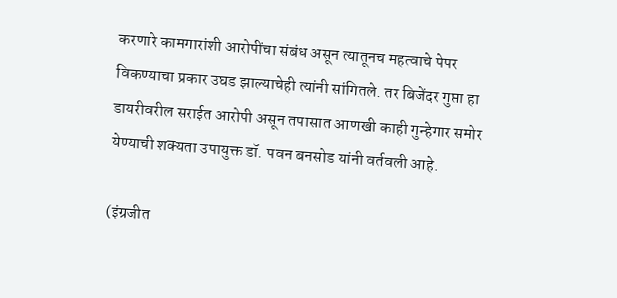करणारे कामगारांशी आरोपींचा संबंध असून त्यातूनच महत्वाचे पेपर विकण्याचा प्रकार उघड झाल्याचेही त्यांनी सांगितले. तर बिजेंदर गुप्ता हा डायरीवरील सराईत आरोपी असून तपासात आणखी काही गुन्हेगार समोर येण्याची शक्यता उपायुक्त डॉ. पवन बनसोड यांनी वर्तवली आहे.

(इंग्रजीत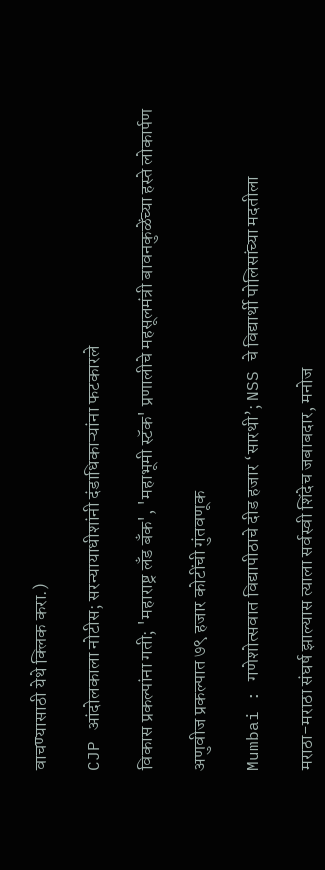वाचण्यासाठी येथे क्लिक करा.)

CJP आंदोलकाला नोटीस; सरन्यायाधीशांनी दंडाधिकाऱ्यांना फटकारले

विकास प्रकल्पांना गती; 'महाराष्ट्र लँड बँक', 'महाभूमी स्टॅक' प्रणालीचे महसूलमंत्री बावनकुळेंच्या हस्ते लोकार्पण

अणुवीज प्रकल्पात ७९ हजार कोटींची गुंतवणूक

Mumbai : गणेशोत्सवात विद्यापीठाचे दीड हजार ‘सारथी’; NSS चे विद्यार्थी पोलिसांच्या मदतीला

मराठा-मराठा संघर्ष झाल्यास त्याला सर्वस्वी शिंदेच जबाबदार, मनोज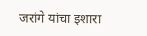जरांगे यांचा इशारा